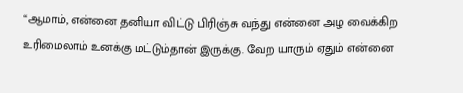“ஆமாம், என்னை தனியா விட்டு பிரிஞ்சு வந்து என்னை அழ வைக்கிற உரிமைலாம் உனக்கு மட்டும்தான் இருக்கு. வேற யாரும் ஏதும் என்னை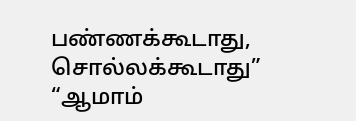பண்ணக்கூடாது, சொல்லக்கூடாது”
“ஆமாம்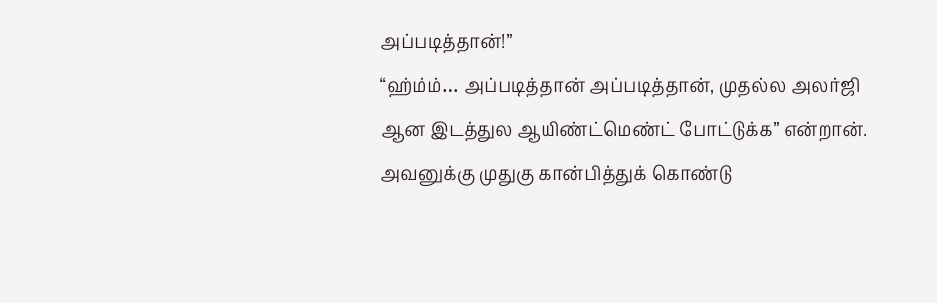அப்படித்தான்!”
“ஹ்ம்ம்… அப்படித்தான் அப்படித்தான், முதல்ல அலர்ஜி ஆன இடத்துல ஆயிண்ட்மெண்ட் போட்டுக்க” என்றான்.
அவனுக்கு முதுகு கான்பித்துக் கொண்டு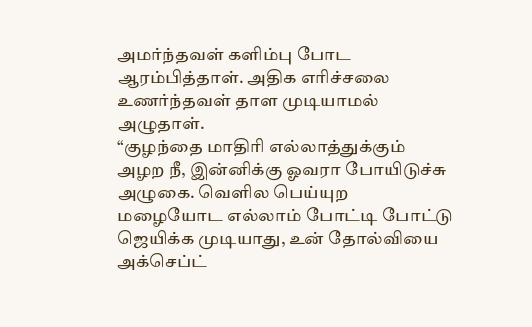அமர்ந்தவள் களிம்பு போட ஆரம்பித்தாள். அதிக எரிச்சலை உணர்ந்தவள் தாள முடியாமல் அழுதாள்.
“குழந்தை மாதிரி எல்லாத்துக்கும் அழற நீ, இன்னிக்கு ஓவரா போயிடுச்சு அழுகை. வெளில பெய்யுற மழையோட எல்லாம் போட்டி போட்டு ஜெயிக்க முடியாது, உன் தோல்வியை அக்செப்ட்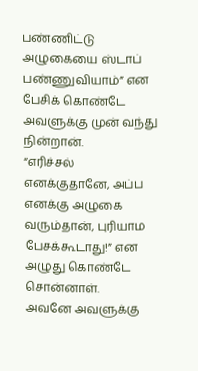பண்ணிட்டு அழுகையை ஸ்டாப் பண்ணுவியாம்” என பேசிக் கொண்டே அவளுக்கு முன் வந்து நின்றான்.
“எரிச்சல் எனக்குதானே, அப்ப எனக்கு அழுகை வரும்தான், புரியாம பேசக்கூடாது!” என அழுது கொண்டே சொன்னாள்.
அவனே அவளுக்கு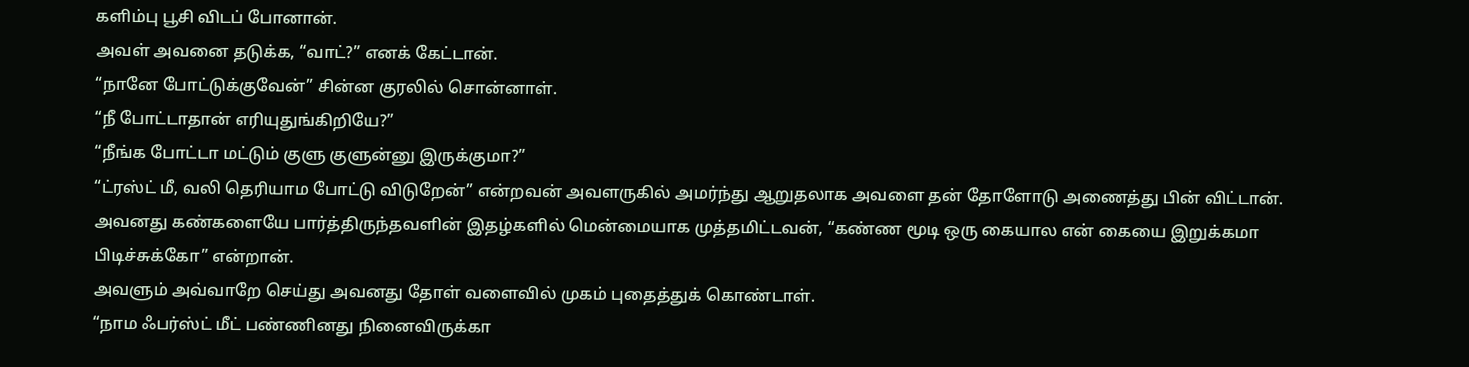களிம்பு பூசி விடப் போனான்.
அவள் அவனை தடுக்க, “வாட்?” எனக் கேட்டான்.
“நானே போட்டுக்குவேன்” சின்ன குரலில் சொன்னாள்.
“நீ போட்டாதான் எரியுதுங்கிறியே?”
“நீங்க போட்டா மட்டும் குளு குளுன்னு இருக்குமா?”
“ட்ரஸ்ட் மீ, வலி தெரியாம போட்டு விடுறேன்” என்றவன் அவளருகில் அமர்ந்து ஆறுதலாக அவளை தன் தோளோடு அணைத்து பின் விட்டான்.
அவனது கண்களையே பார்த்திருந்தவளின் இதழ்களில் மென்மையாக முத்தமிட்டவன், “கண்ண மூடி ஒரு கையால என் கையை இறுக்கமா பிடிச்சுக்கோ” என்றான்.
அவளும் அவ்வாறே செய்து அவனது தோள் வளைவில் முகம் புதைத்துக் கொண்டாள்.
“நாம ஃபர்ஸ்ட் மீட் பண்ணினது நினைவிருக்கா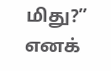மிது?” எனக்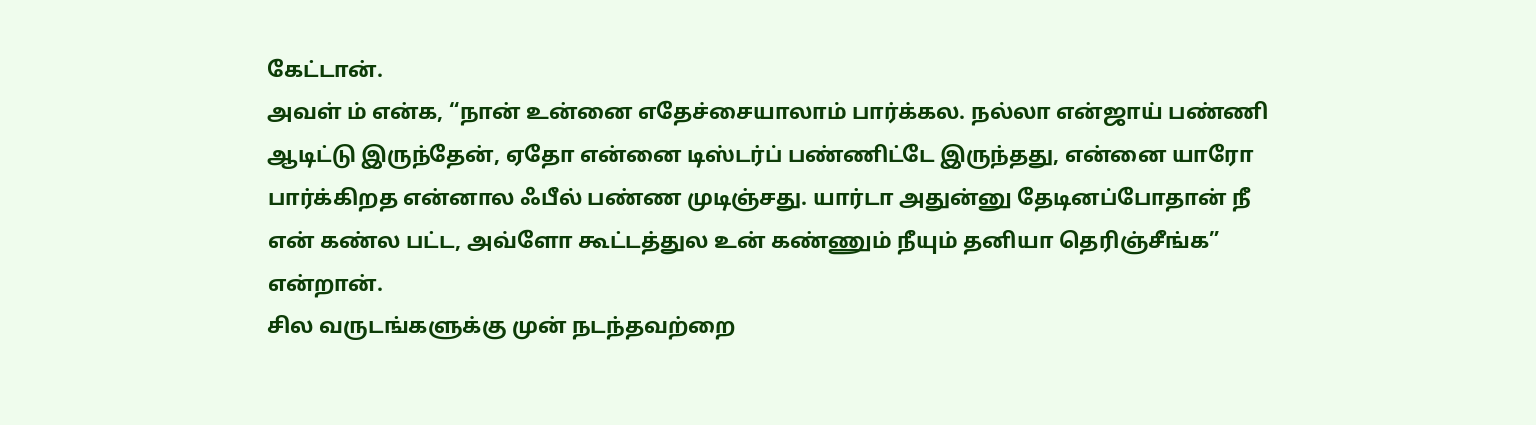கேட்டான்.
அவள் ம் என்க, “நான் உன்னை எதேச்சையாலாம் பார்க்கல. நல்லா என்ஜாய் பண்ணி ஆடிட்டு இருந்தேன், ஏதோ என்னை டிஸ்டர்ப் பண்ணிட்டே இருந்தது, என்னை யாரோ பார்க்கிறத என்னால ஃபீல் பண்ண முடிஞ்சது. யார்டா அதுன்னு தேடினப்போதான் நீ என் கண்ல பட்ட, அவ்ளோ கூட்டத்துல உன் கண்ணும் நீயும் தனியா தெரிஞ்சீங்க” என்றான்.
சில வருடங்களுக்கு முன் நடந்தவற்றை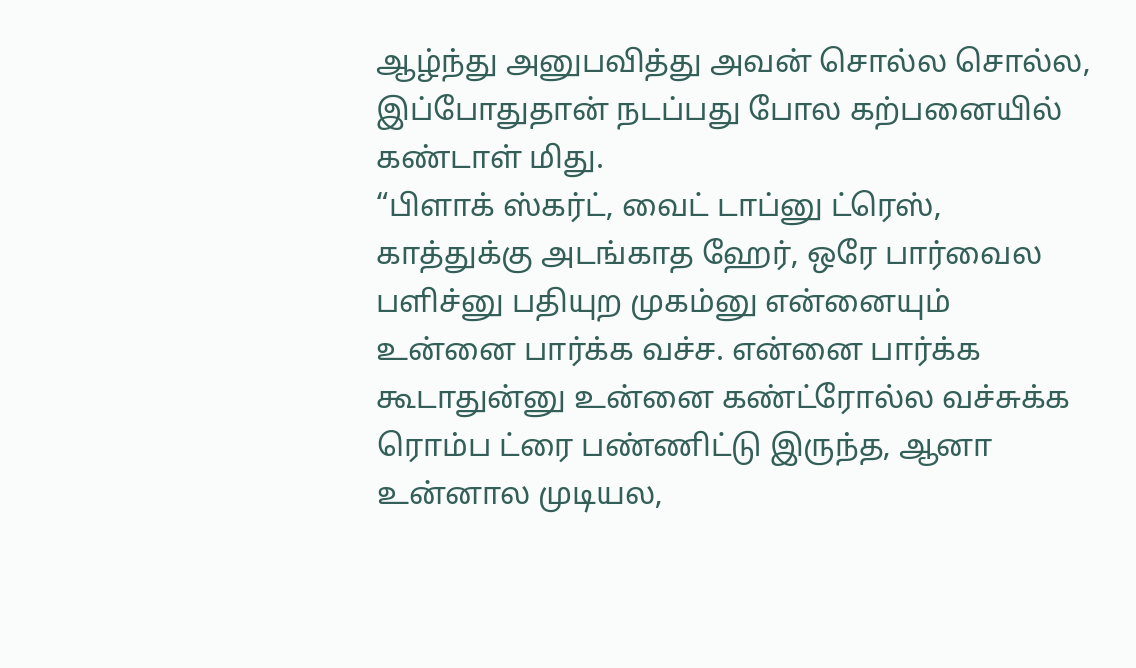ஆழ்ந்து அனுபவித்து அவன் சொல்ல சொல்ல, இப்போதுதான் நடப்பது போல கற்பனையில் கண்டாள் மிது.
“பிளாக் ஸ்கர்ட், வைட் டாப்னு ட்ரெஸ், காத்துக்கு அடங்காத ஹேர், ஒரே பார்வைல பளிச்னு பதியுற முகம்னு என்னையும் உன்னை பார்க்க வச்ச. என்னை பார்க்க கூடாதுன்னு உன்னை கண்ட்ரோல்ல வச்சுக்க ரொம்ப ட்ரை பண்ணிட்டு இருந்த, ஆனா உன்னால முடியல,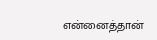என்னைத்தான்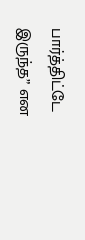பார்த்திட்டே இருந்த” என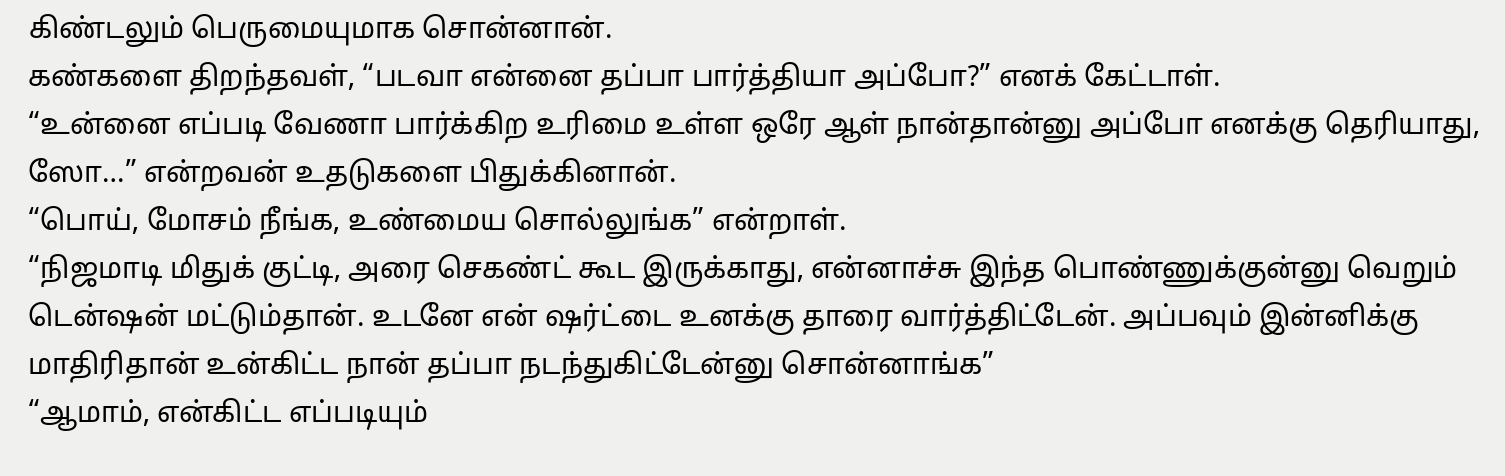கிண்டலும் பெருமையுமாக சொன்னான்.
கண்களை திறந்தவள், “படவா என்னை தப்பா பார்த்தியா அப்போ?” எனக் கேட்டாள்.
“உன்னை எப்படி வேணா பார்க்கிற உரிமை உள்ள ஒரே ஆள் நான்தான்னு அப்போ எனக்கு தெரியாது, ஸோ…” என்றவன் உதடுகளை பிதுக்கினான்.
“பொய், மோசம் நீங்க, உண்மைய சொல்லுங்க” என்றாள்.
“நிஜமாடி மிதுக் குட்டி, அரை செகண்ட் கூட இருக்காது, என்னாச்சு இந்த பொண்ணுக்குன்னு வெறும் டென்ஷன் மட்டும்தான். உடனே என் ஷர்ட்டை உனக்கு தாரை வார்த்திட்டேன். அப்பவும் இன்னிக்கு மாதிரிதான் உன்கிட்ட நான் தப்பா நடந்துகிட்டேன்னு சொன்னாங்க”
“ஆமாம், என்கிட்ட எப்படியும்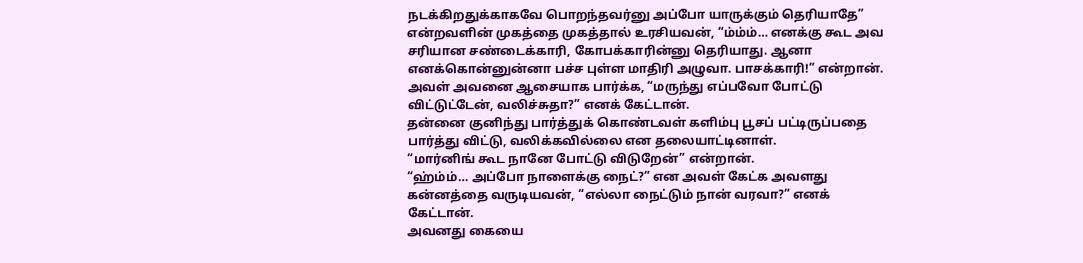நடக்கிறதுக்காகவே பொறந்தவர்னு அப்போ யாருக்கும் தெரியாதே” என்றவளின் முகத்தை முகத்தால் உரசியவன், “ம்ம்ம்… எனக்கு கூட அவ சரியான சண்டைக்காரி, கோபக்காரின்னு தெரியாது. ஆனா எனக்கொன்னுன்னா பச்ச புள்ள மாதிரி அழுவா. பாசக்காரி!” என்றான்.
அவள் அவனை ஆசையாக பார்க்க, “மருந்து எப்பவோ போட்டு விட்டுட்டேன், வலிச்சுதா?” எனக் கேட்டான்.
தன்னை குனிந்து பார்த்துக் கொண்டவள் களிம்பு பூசப் பட்டிருப்பதை பார்த்து விட்டு, வலிக்கவில்லை என தலையாட்டினாள்.
“மார்னிங் கூட நானே போட்டு விடுறேன்” என்றான்.
“ஹ்ம்ம்… அப்போ நாளைக்கு நைட்?” என அவள் கேட்க அவளது கன்னத்தை வருடியவன், “எல்லா நைட்டும் நான் வரவா?” எனக் கேட்டான்.
அவனது கையை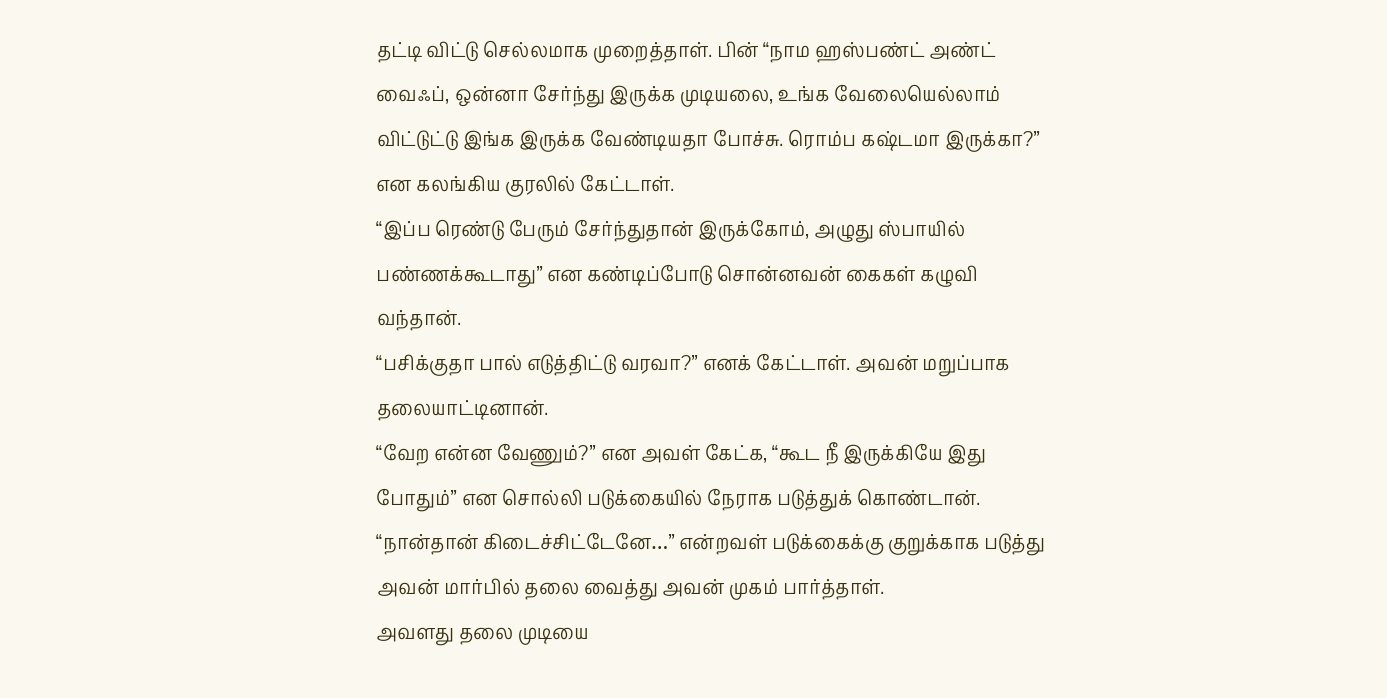தட்டி விட்டு செல்லமாக முறைத்தாள். பின் “நாம ஹஸ்பண்ட் அண்ட் வைஃப், ஒன்னா சேர்ந்து இருக்க முடியலை, உங்க வேலையெல்லாம் விட்டுட்டு இங்க இருக்க வேண்டியதா போச்சு. ரொம்ப கஷ்டமா இருக்கா?” என கலங்கிய குரலில் கேட்டாள்.
“இப்ப ரெண்டு பேரும் சேர்ந்துதான் இருக்கோம், அழுது ஸ்பாயில் பண்ணக்கூடாது” என கண்டிப்போடு சொன்னவன் கைகள் கழுவி வந்தான்.
“பசிக்குதா பால் எடுத்திட்டு வரவா?” எனக் கேட்டாள். அவன் மறுப்பாக தலையாட்டினான்.
“வேற என்ன வேணும்?” என அவள் கேட்க, “கூட நீ இருக்கியே இது போதும்” என சொல்லி படுக்கையில் நேராக படுத்துக் கொண்டான்.
“நான்தான் கிடைச்சிட்டேனே…” என்றவள் படுக்கைக்கு குறுக்காக படுத்து அவன் மார்பில் தலை வைத்து அவன் முகம் பார்த்தாள்.
அவளது தலை முடியை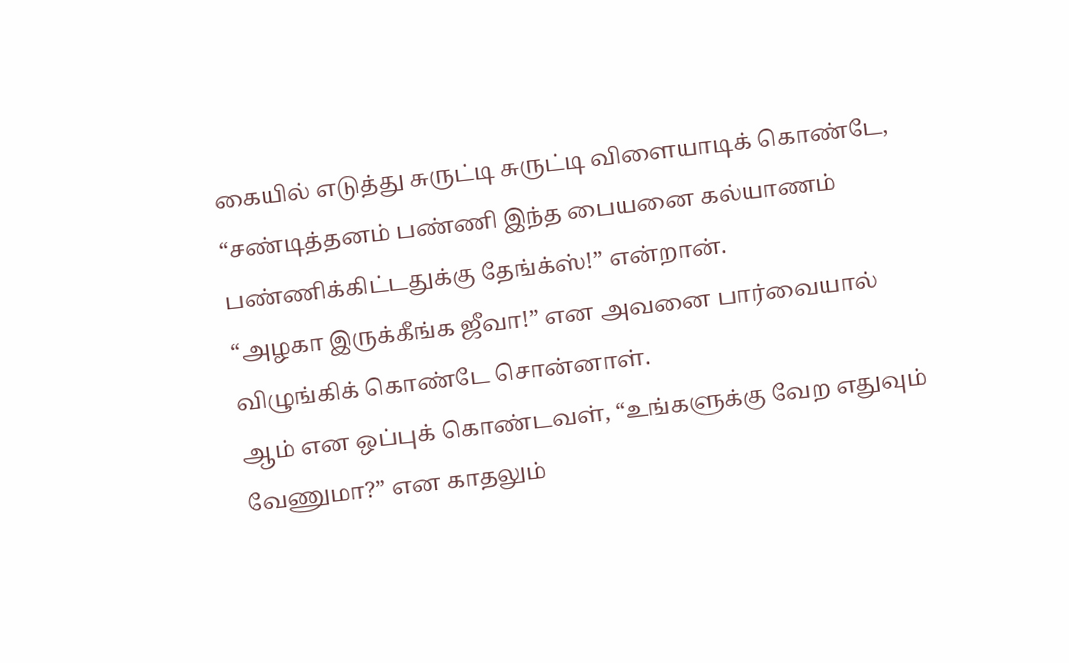கையில் எடுத்து சுருட்டி சுருட்டி விளையாடிக் கொண்டே, “சண்டித்தனம் பண்ணி இந்த பையனை கல்யாணம் பண்ணிக்கிட்டதுக்கு தேங்க்ஸ்!” என்றான்.
“அழகா இருக்கீங்க ஜீவா!” என அவனை பார்வையால் விழுங்கிக் கொண்டே சொன்னாள்.
ஆம் என ஒப்புக் கொண்டவள், “உங்களுக்கு வேற எதுவும் வேணுமா?” என காதலும்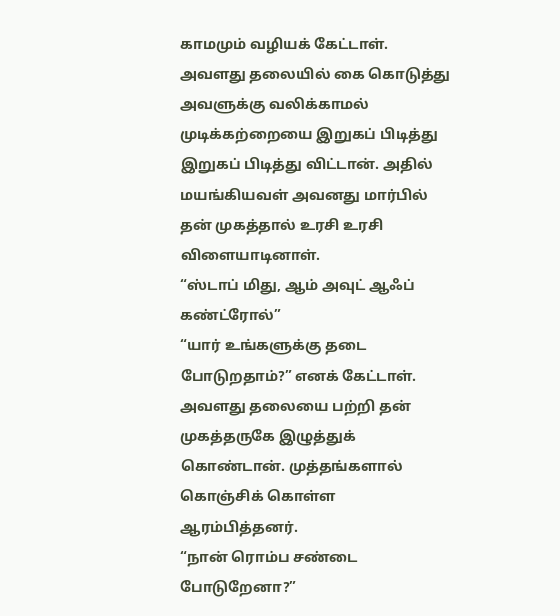காமமும் வழியக் கேட்டாள்.
அவளது தலையில் கை கொடுத்து அவளுக்கு வலிக்காமல் முடிக்கற்றையை இறுகப் பிடித்து இறுகப் பிடித்து விட்டான். அதில் மயங்கியவள் அவனது மார்பில் தன் முகத்தால் உரசி உரசி விளையாடினாள்.
“ஸ்டாப் மிது, ஆம் அவுட் ஆஃப் கண்ட்ரோல்”
“யார் உங்களுக்கு தடை போடுறதாம்?” எனக் கேட்டாள்.
அவளது தலையை பற்றி தன் முகத்தருகே இழுத்துக் கொண்டான். முத்தங்களால் கொஞ்சிக் கொள்ள ஆரம்பித்தனர்.
“நான் ரொம்ப சண்டை போடுறேனா?”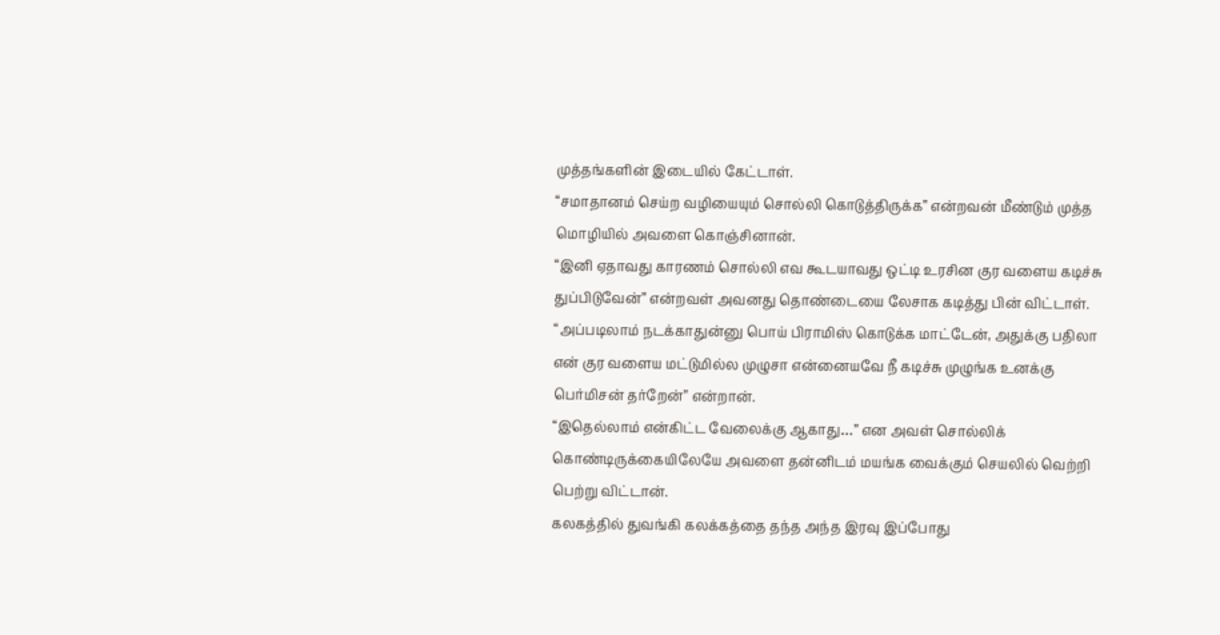முத்தங்களின் இடையில் கேட்டாள்.
“சமாதானம் செய்ற வழியையும் சொல்லி கொடுத்திருக்க” என்றவன் மீண்டும் முத்த மொழியில் அவளை கொஞ்சினான்.
“இனி ஏதாவது காரணம் சொல்லி எவ கூடயாவது ஒட்டி உரசின குர வளைய கடிச்சு துப்பிடுவேன்” என்றவள் அவனது தொண்டையை லேசாக கடித்து பின் விட்டாள்.
“அப்படிலாம் நடக்காதுன்னு பொய் பிராமிஸ் கொடுக்க மாட்டேன், அதுக்கு பதிலா என் குர வளைய மட்டுமில்ல முழுசா என்னையவே நீ கடிச்சு முழுங்க உனக்கு பெர்மிசன் தர்றேன்” என்றான்.
“இதெல்லாம் என்கிட்ட வேலைக்கு ஆகாது…” என அவள் சொல்லிக் கொண்டிருக்கையிலேயே அவளை தன்னிடம் மயங்க வைக்கும் செயலில் வெற்றி பெற்று விட்டான்.
கலகத்தில் துவங்கி கலக்கத்தை தந்த அந்த இரவு இப்போது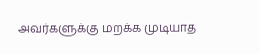அவர்களுக்கு மறக்க முடியாத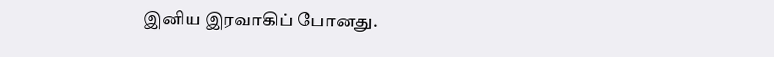இனிய இரவாகிப் போனது.